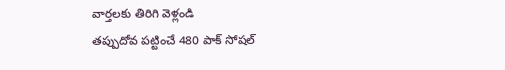వార్తలకు తిరిగి వెళ్లండి
తప్పుదోవ పట్టించే 480 పాక్ సోషల్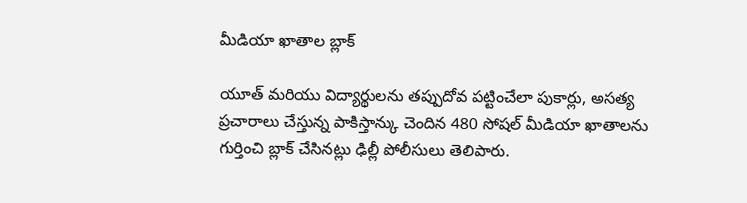మీడియా ఖాతాల బ్లాక్

యూత్ మరియు విద్యార్థులను తప్పుదోవ పట్టించేలా పుకార్లు, అసత్య ప్రచారాలు చేస్తున్న పాకిస్తాన్కు చెందిన 480 సోషల్ మీడియా ఖాతాలను గుర్తించి బ్లాక్ చేసినట్లు ఢిల్లీ పోలీసులు తెలిపారు.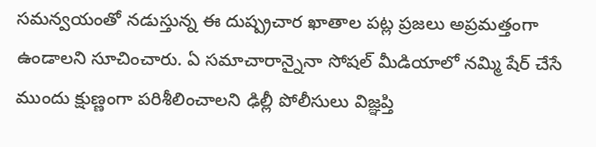సమన్వయంతో నడుస్తున్న ఈ దుష్ప్రచార ఖాతాల పట్ల ప్రజలు అప్రమత్తంగా ఉండాలని సూచించారు. ఏ సమాచారాన్నైనా సోషల్ మీడియాలో నమ్మి షేర్ చేసే ముందు క్షుణ్ణంగా పరిశీలించాలని ఢిల్లీ పోలీసులు విజ్ఞప్తి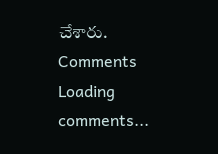చేశారు.
Comments
Loading comments...